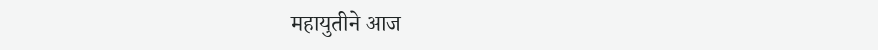महायुतीने आज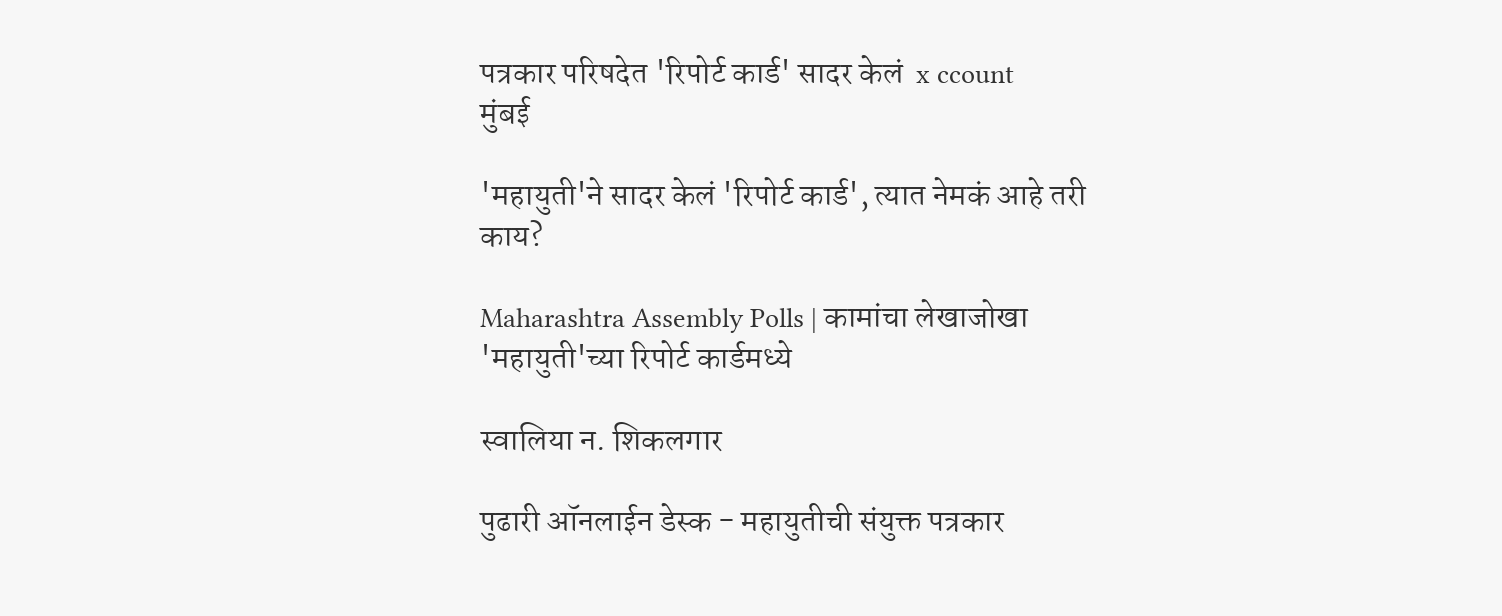पत्रकार परिषदेत 'रिपोर्ट कार्ड' सादर केलं  x ccount
मुंबई

'महायुती'ने सादर केलं 'रिपोर्ट कार्ड', त्यात नेमकं आहे तरी काय?

Maharashtra Assembly Polls | कामांचा लेखाजोखा 'महायुती'च्या रिपोर्ट कार्डमध्ये

स्वालिया न. शिकलगार

पुढारी ऑनलाईन डेस्क - महायुतीची संयुक्त पत्रकार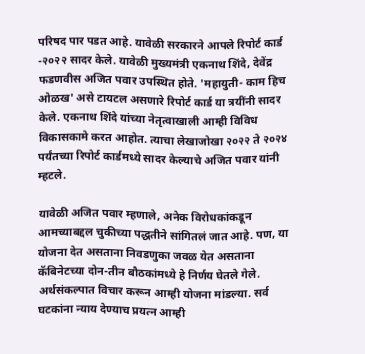परिषद पार पडत आहे. यावेळी सरकारने आपले रिपोर्ट कार्ड -२०२२ सादर केले. यावेळी मुख्यमंत्री एकनाथ शिंदे, देवेंद्र फडणवीस अजित पवार उपस्थित होते. 'महायुती- काम हिच ओळख' असे टायटल असणारे रिपोर्ट कार्ड या त्रयींनी सादर केले. एकनाथ शिंदे यांच्या नेतृत्वाखाली आम्ही विविध विकासकामे करत आहोत. त्याचा लेखाजोखा २०२२ ते २०२४ पर्यंतच्या रिपोर्ट कार्डमध्ये सादर केल्याचे अजित पवार यांनी म्हटले.

यावेळी अजित पवार म्हणाले, अनेक विरोधकांकडून आमच्याबद्दल चुकीच्या पद्धतीने सांगितलं जात आहे. पण, या योजना देत असताना निवडणुका जवळ येत असताना कॅबिनेटच्या दोन-तीन बौठकांमध्ये हे निर्णय घेतले गेले. अर्थसंकल्पात विचार करून आम्ही योजना मांडल्या. सर्व घटकांना न्याय देण्याच प्रयत्न आम्ही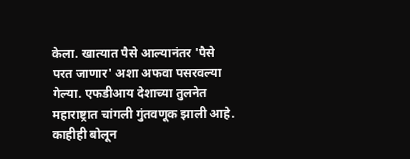केला. खात्यात पैसे आल्यानंतर 'पैसे परत जाणार' अशा अफवा पसरवल्या गेल्या. एफडीआय देशाच्या तुलनेत महाराष्ट्रात चांगली गुंतवणूक झाली आहे. काहीही बोलून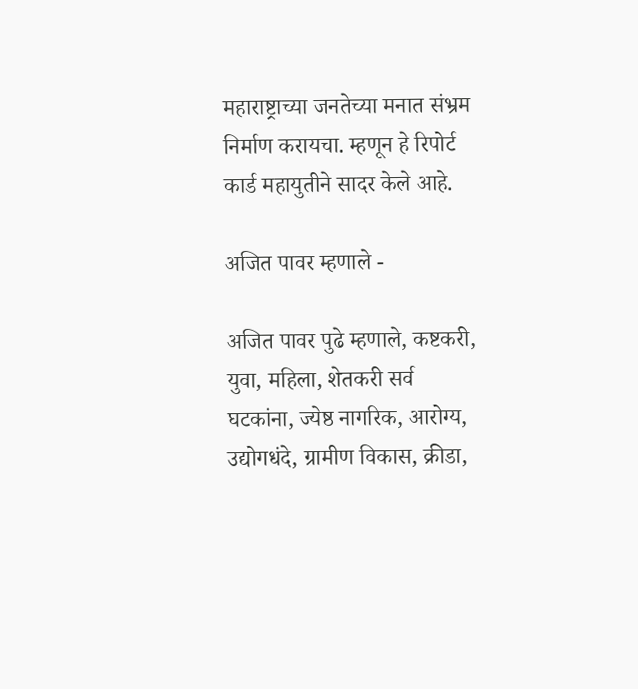महाराष्ट्राच्या जनतेच्या मनात संभ्रम निर्माण करायचा. म्हणून हे रिपोर्ट कार्ड महायुतीने सादर केले आहे.

अजित पावर म्हणाले -

अजित पावर पुढे म्हणाले, कष्टकरी, युवा, महिला, शेतकरी सर्व घटकांना, ज्येष्ठ नागरिक, आरोग्य, उद्योगधंदे, ग्रामीण विकास, क्रीडा,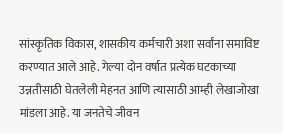सांस्कृतिक विकास, शासकीय कर्मचारी अशा सर्वांना समाविष्ट करण्यात आले आहे. गेल्या दोन वर्षात प्रत्येक घटकाच्या उन्नतीसाठी घेतलेली मेहनत आणि त्यासाठी आम्ही लेखाजोखा मांडला आहे. या जनतेचे जीवन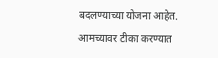बदलण्याच्या योजना आहेत. आमच्यावर टीका करण्यात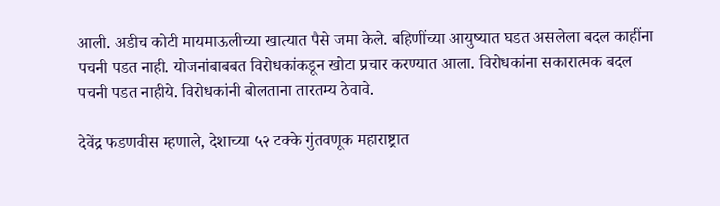आली. अडीच कोटी मायमाऊलीच्या खात्यात पैसे जमा केले. बहिणींच्या आयुष्यात घडत असलेला बदल काहींना पचनी पडत नाही. योजनांबाबबत विरोधकांकडून खोटा प्रचार करण्यात आला. विरोधकांना सकारात्मक बदल पचनी पडत नाहीये. विरोधकांनी बोलताना तारतम्य ठेवावे.

देवेंद्र फडणवीस म्हणाले, देशाच्या ५२ टक्के गुंतवणूक महाराष्ट्रात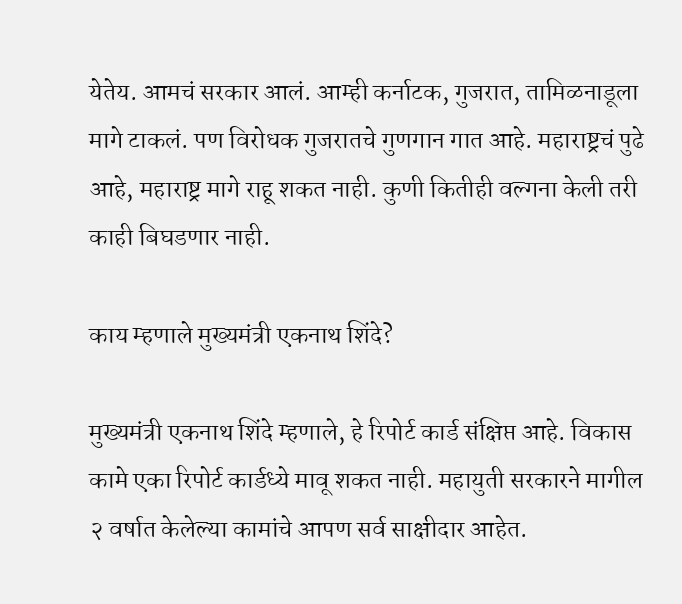येतेय. आमचं सरकार आलं. आम्ही कर्नाटक, गुजरात, तामिळनाडूला मागे टाकलं. पण विरोधक गुजरातचे गुणगान गात आहे. महाराष्ट्रचं पुढे आहे, महाराष्ट्र मागे राहू शकत नाही. कुणी कितीही वल्गना केली तरी काही बिघडणार नाही.

काय म्हणाले मुख्यमंत्री एकनाथ शिंदे?

मुख्यमंत्री एकनाथ शिंदे म्हणाले, हे रिपोर्ट कार्ड संक्षिप्त आहे. विकास कामे एका रिपोर्ट कार्डध्ये मावू शकत नाही. महायुती सरकारने मागील २ वर्षात केलेल्या कामांचे आपण सर्व साक्षीदार आहेत.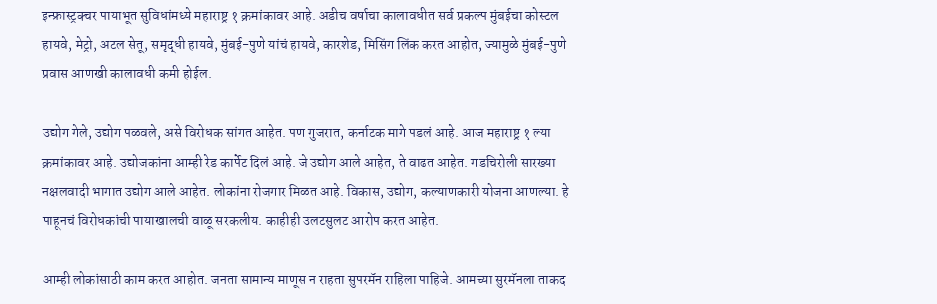इन्फ्रास्ट्रक्चर पायाभूत सुविधांमध्ये महाराष्ट्र १ क्रमांकावर आहे. अडीच वर्षाचा कालावधीत सर्व प्रकल्प मुंबईचा कोस्टल हायवे, मेट्रो, अटल सेतू, समृद्धी हायवे, मुंबई-पुणे यांचं हायवे, कारशेड, मिसिंग लिंक करत आहोत, ज्यामुळे मुंबई-पुणे प्रवास आणखी कालावधी कमी होईल.

उद्योग गेले, उद्योग पळवले, असे विरोधक सांगत आहेत. पण गुजरात, कर्नाटक मागे पडलं आहे. आज महाराष्ट्र १ ल्या क्रमांकावर आहे. उद्योजकांना आम्ही रेड कार्पेट दिलं आहे. जे उद्योग आले आहेत, ते वाढत आहेत. गडचिरोली सारख्या नक्षलवादी भागात उद्योग आले आहेत. लोकांना रोजगार मिळत आहे. विकास, उद्योग, कल्याणकारी योजना आणल्या. हे पाहूनचं विरोधकांची पायाखालची वाळू सरकलीय. काहीही उलटसुलट आरोप करत आहेत.

आम्ही लोकांसाठी काम करत आहोत. जनता सामान्य माणूस न राहता सुपरमॅन राहिला पाहिजे. आमच्या सुरमॅनला ताकद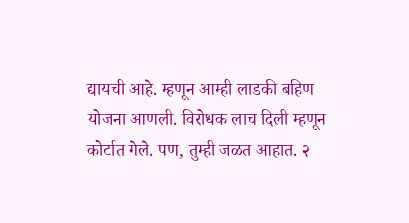द्यायची आहे. म्हणून आम्ही लाडकी बहिण योजना आणली. विरोधक लाच दिली म्हणून कोर्टात गेले. पण, तुम्ही जळत आहात. २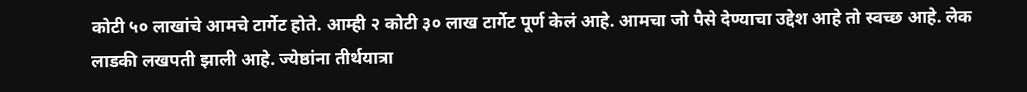कोटी ५० लाखांचे आमचे टार्गेट होते. आम्ही २ कोटी ३० लाख टार्गेट पूर्ण केलं आहे. आमचा जो पैसे देण्याचा उद्देश आहे तो स्वच्छ आहे. लेक लाडकी लखपती झाली आहे. ज्येष्ठांना तीर्थयात्रा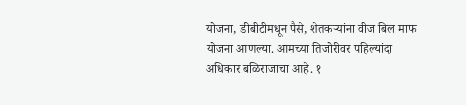योजना, डीबीटीमधून पैसे, शेतकऱ्यांना वीज बिल माफ योजना आणल्या. आमच्या तिजोरीवर पहिल्यांदा अधिकार बळिराजाचा आहे. १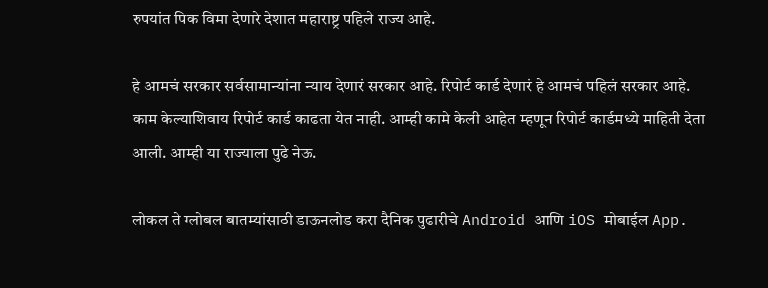रुपयांत पिक विमा देणारे देशात महाराष्ट्र पहिले राज्य आहे.

हे आमचं सरकार सर्वसामान्यांना न्याय देणारं सरकार आहे. रिपोर्ट कार्ड देणारं हे आमचं पहिलं सरकार आहे. काम केल्याशिवाय रिपोर्ट कार्ड काढता येत नाही. आम्ही कामे केली आहेत म्हणून रिपोर्ट कार्डमध्ये माहिती देता आली. आम्ही या राज्याला पुढे नेऊ.

लोकल ते ग्लोबल बातम्यांसाठी डाऊनलोड करा दैनिक पुढारीचे Android आणि iOS मोबाईल App.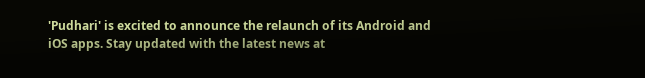'Pudhari' is excited to announce the relaunch of its Android and iOS apps. Stay updated with the latest news at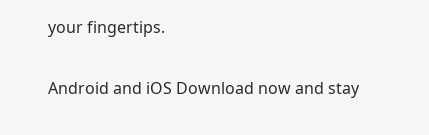your fingertips.

Android and iOS Download now and stay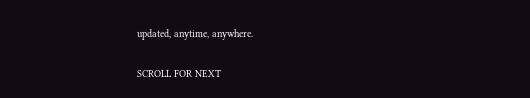updated, anytime, anywhere.

SCROLL FOR NEXT